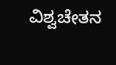ವಿಶ್ವಚೇತನ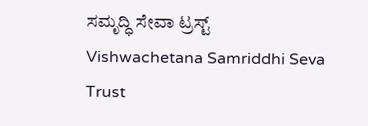ಸಮೃದ್ಧಿ ಸೇವಾ ಟ್ರಸ್ಟ್
Vishwachetana Samriddhi Seva Trust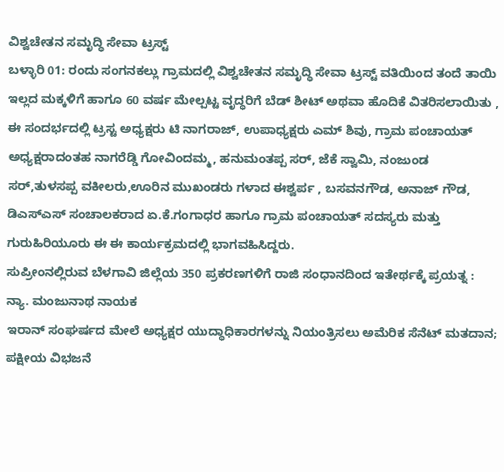ವಿಶ್ವಚೇತನ ಸಮೃದ್ಧಿ ಸೇವಾ ಟ್ರಸ್ಟ್
ಬಳ್ಳಾರಿ 01: ರಂದು ಸಂಗನಕಲ್ಲು ಗ್ರಾಮದಲ್ಲಿ ವಿಶ್ವಚೇತನ ಸಮೃದ್ಧಿ ಸೇವಾ ಟ್ರಸ್ಟ್ ವತಿಯಿಂದ ತಂದೆ ತಾಯಿ ಇಲ್ಲದ ಮಕ್ಕಳಿಗೆ ಹಾಗೂ 60 ವರ್ಷ ಮೇಲ್ಪಟ್ಟ ವೃದ್ಧರಿಗೆ ಬೆಡ್ ಶೀಟ್ ಅಥವಾ ಹೊದಿಕೆ ವಿತರಿಸಲಾಯಿತು , ಈ ಸಂದರ್ಭದಲ್ಲಿ ಟ್ರಸ್ಟ ಅಧ್ಯಕ್ಷರು ಟಿ ನಾಗರಾಜ್, ಉಪಾಧ್ಯಕ್ಷರು ಎಮ್ ಶಿವು, ಗ್ರಾಮ ಪಂಚಾಯತ್ ಅಧ್ಯಕ್ಷರಾದಂತಹ ನಾಗರೆಡ್ಡಿ ಗೋವಿಂದಮ್ಮ, ಹನುಮಂತಪ್ಪ ಸರ್, ಜೆಕೆ ಸ್ವಾಮಿ, ನಂಜುಂಡ ಸರ್,ತುಳಸಪ್ಪ ವಕೀಲರು,ಊರಿನ ಮುಖಂಡರು ಗಳಾದ ಈಶ್ವರ್ಪ , ಬಸವನಗೌಡ, ಅನಾಜ್ ಗೌಡ, ಡಿಎಸ್ಎಸ್ ಸಂಚಾಲಕರಾದ ಏ.ಕೆ.ಗಂಗಾಧರ ಹಾಗೂ ಗ್ರಾಮ ಪಂಚಾಯತ್ ಸದಸ್ಯರು ಮತ್ತು ಗುರುಹಿರಿಯೂರು ಈ ಈ ಕಾರ್ಯಕ್ರಮದಲ್ಲಿ ಭಾಗವಹಿಸಿದ್ದರು.
ಸುಪ್ರೀಂನಲ್ಲಿರುವ ಬೆಳಗಾವಿ ಜಿಲ್ಲೆಯ 350 ಪ್ರಕರಣಗಳಿಗೆ ರಾಜಿ ಸಂಧಾನದಿಂದ ಇತೇರ್ಥಕ್ಕೆ ಪ್ರಯತ್ನ : ನ್ಯಾ. ಮಂಜುನಾಥ ನಾಯಕ
ಇರಾನ್ ಸಂಘರ್ಷದ ಮೇಲೆ ಅಧ್ಯಕ್ಷರ ಯುದ್ಧಾಧಿಕಾರಗಳನ್ನು ನಿಯಂತ್ರಿಸಲು ಅಮೆರಿಕ ಸೆನೆಟ್ ಮತದಾನ; ಪಕ್ಷೀಯ ವಿಭಜನೆ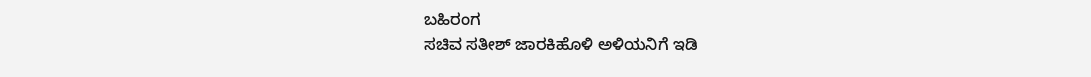ಬಹಿರಂಗ
ಸಚಿವ ಸತೀಶ್ ಜಾರಕಿಹೊಳಿ ಅಳಿಯನಿಗೆ ಇಡಿ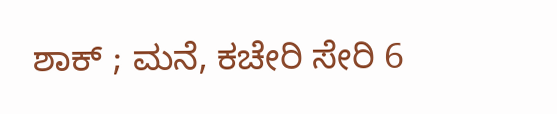ಶಾಕ್ ; ಮನೆ, ಕಚೇರಿ ಸೇರಿ 6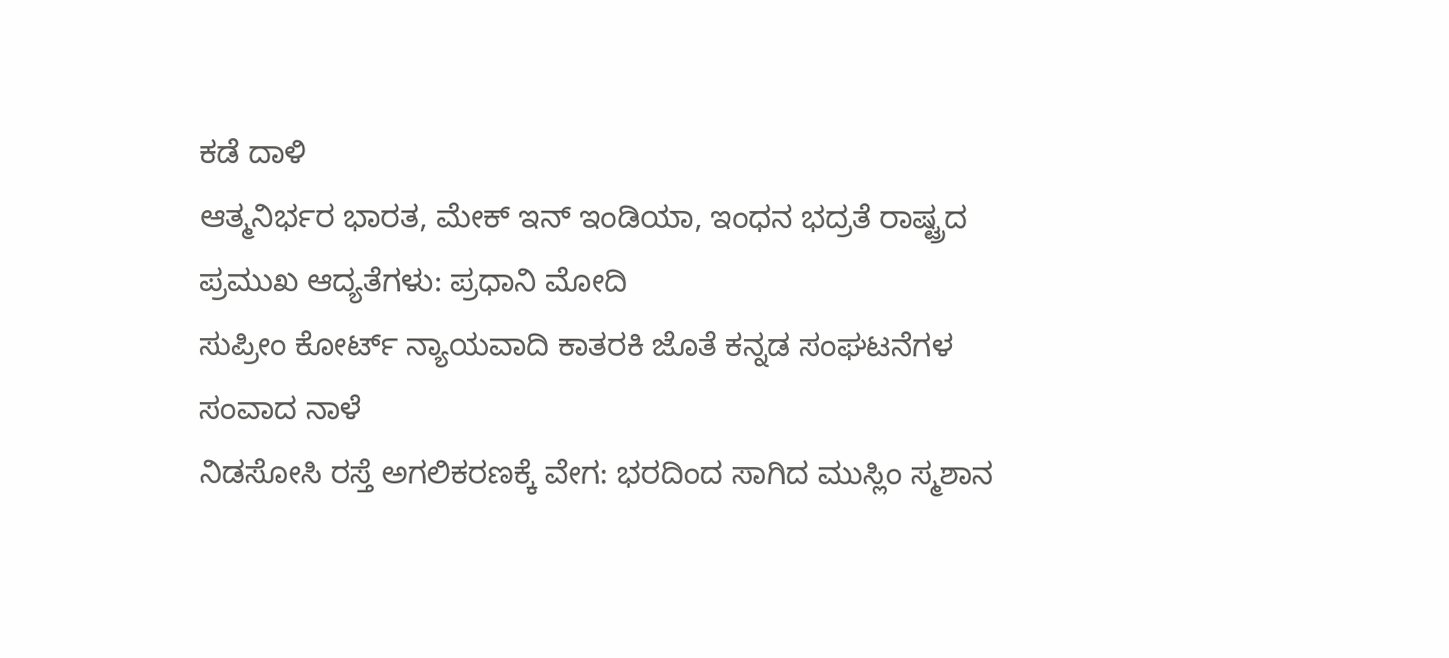ಕಡೆ ದಾಳಿ
ಆತ್ಮನಿರ್ಭರ ಭಾರತ, ಮೇಕ್ ಇನ್ ಇಂಡಿಯಾ, ಇಂಧನ ಭದ್ರತೆ ರಾಷ್ಟ್ರದ ಪ್ರಮುಖ ಆದ್ಯತೆಗಳು: ಪ್ರಧಾನಿ ಮೋದಿ
ಸುಪ್ರೀಂ ಕೋರ್ಟ್ ನ್ಯಾಯವಾದಿ ಕಾತರಕಿ ಜೊತೆ ಕನ್ನಡ ಸಂಘಟನೆಗಳ ಸಂವಾದ ನಾಳೆ
ನಿಡಸೋಸಿ ರಸ್ತೆ ಅಗಲಿಕರಣಕ್ಕೆ ವೇಗ: ಭರದಿಂದ ಸಾಗಿದ ಮುಸ್ಲಿಂ ಸ್ಮಶಾನ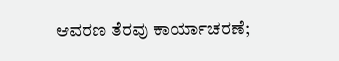ಆವರಣ ತೆರವು ಕಾರ್ಯಾಚರಣೆ;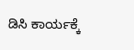ಡಿಸಿ ಕಾರ್ಯಕ್ಕೆ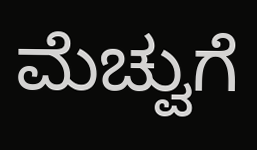ಮೆಚ್ವುಗೆ